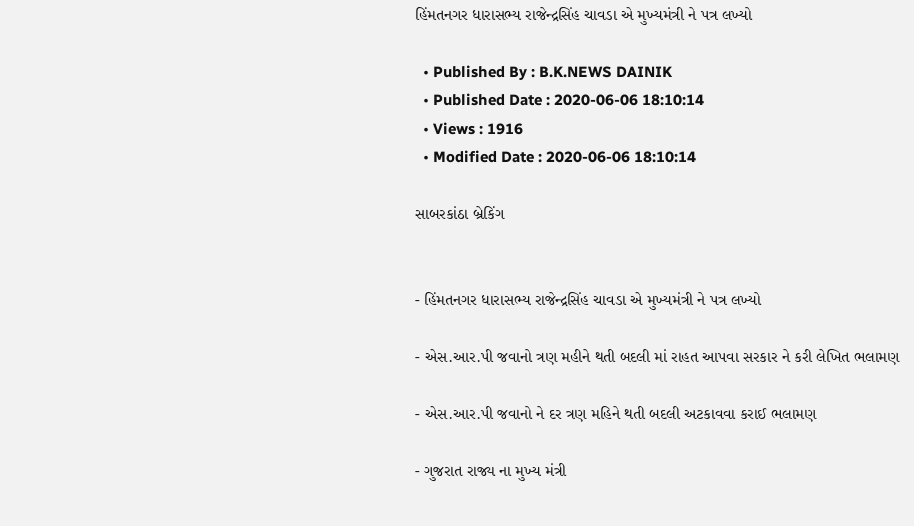હિંમતનગર ધારાસભ્ય રાજેન્દ્રસિંહ ચાવડા એ મુખ્યમંત્રી ને પત્ર લખ્યો

  • Published By : B.K.NEWS DAINIK
  • Published Date : 2020-06-06 18:10:14
  • Views : 1916
  • Modified Date : 2020-06-06 18:10:14

સાબરકાંઠા બ્રેકિંગ


- હિંમતનગર ધારાસભ્ય રાજેન્દ્રસિંહ ચાવડા એ મુખ્યમંત્રી ને પત્ર લખ્યો

- એસ.આર.પી જવાનો ત્રણ મહીને થતી બદલી માં રાહત આપવા સરકાર ને કરી લેખિત ભલામણ

- એસ.આર.પી જવાનો ને દર ત્રણ મહિને થતી બદલી અટકાવવા કરાઈ ભલામણ

- ગુજરાત રાજ્ય ના મુખ્ય મંત્રી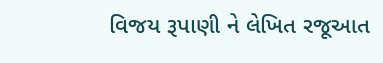વિજય રૂપાણી ને લેખિત રજૂઆત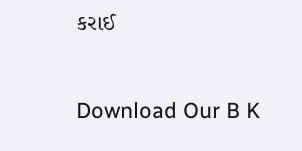કરાઈ

Download Our B K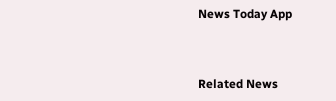News Today App



Related News